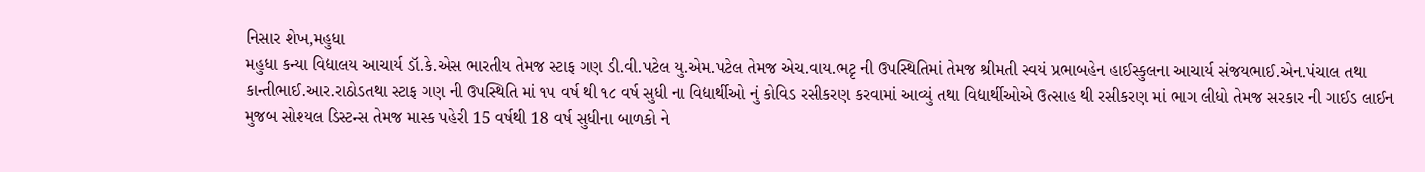નિસાર શેખ,મહુધા
મહુધા કન્યા વિદ્યાલય આચાર્ય ડૉ.કે.એસ ભારતીય તેમજ સ્ટાફ ગણ ડી.વી.પટેલ યુ.એમ.પટેલ તેમજ એચ.વાય.ભટૃ ની ઉપસ્થિતિમાં તેમજ શ્રીમતી સ્વયં પ્રભાબહેન હાઈસ્કુલના આચાર્ય સંજયભાઈ.એન.પંચાલ તથા કાન્તીભાઈ.આર.રાઠોડતથા સ્ટાફ ગણ ની ઉપસ્થિતિ માં ૧૫ વર્ષ થી ૧૮ વર્ષ સુધી ના વિદ્યાર્થીઓ નું કોવિડ રસીકરણ કરવામાં આવ્યું તથા વિદ્યાર્થીઓએ ઉત્સાહ થી રસીકરણ માં ભાગ લીધો તેમજ સરકાર ની ગાઈડ લાઈન મુજબ સોશ્યલ ડિસ્ટન્સ તેમજ માસ્ક પહેરી 15 વર્ષથી 18 વર્ષ સુધીના બાળકો ને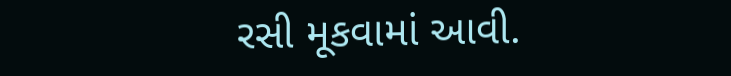રસી મૂકવામાં આવી.